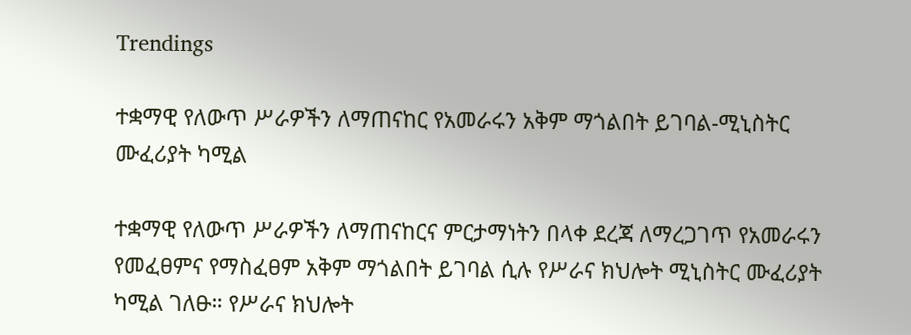Trendings

ተቋማዊ የለውጥ ሥራዎችን ለማጠናከር የአመራሩን አቅም ማጎልበት ይገባል-ሚኒስትር ሙፈሪያት ካሚል

ተቋማዊ የለውጥ ሥራዎችን ለማጠናከርና ምርታማነትን በላቀ ደረጃ ለማረጋገጥ የአመራሩን የመፈፀምና የማስፈፀም አቅም ማጎልበት ይገባል ሲሉ የሥራና ክህሎት ሚኒስትር ሙፈሪያት ካሚል ገለፁ። የሥራና ክህሎት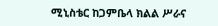ሚኒስቴር ከጋምቤላ ክልል ሥራና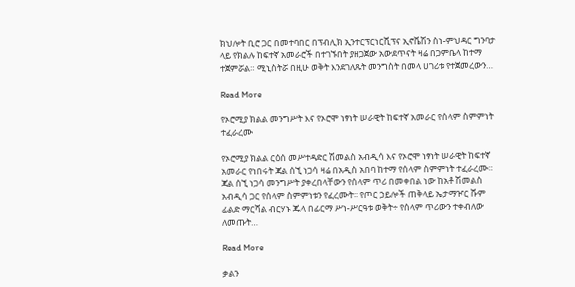ክህሎት ቢሮ ጋር በመተባበር በፕብሊክ ኢንተርፕርነርሺፕና ኢኖቬሽን ስነ-ምህዳር ግንባታ ላይ የክልሉ ከፍተኛ አመራሮች በተገኙበት ያዘጋጀው አውደጥናት ዛሬ በጋምቤላ ከተማ ተጀምሯል። ሚኒስትሯ በዚሁ ወቅት እንደገለጹት መንግስት በመላ ሀገሪቱ የተጀመረውን…

Read More

የኦሮሚያ ክልል መንግሥት እና የኦሮሞ ነፃነት ሠራዊት ከፍተኛ አመራር የሰላም ስምምነት ተፈራረሙ

የኦሮሚያ ክልል ርዕሰ መሥተዳድር ሽመልስ አብዲሳ እና የኦሮሞ ነፃነት ሠራዊት ከፍተኛ አመራር የነበሩት ጃል ሰኚ ነጋሳ ዛሬ በአዲስ አበባ ከተማ የሰላም ስምምነት ተፈራረሙ። ጃል ሰኚ ነጋሳ መንግሥት ያቀረበላቸውን የሰላም ጥሪ በመቀበል ነው ከአቶ ሽመልስ አብዲሳ ጋር የሰላም ስምምነቱን የፈረሙት፡፡ የጦር ኃይሎች ጠቅላይ ኤታማዦር ሹም ፊልድ ማርሻል ብርሃኑ ጁላ በፊርማ ሥነ-ሥርዓቱ ወቅት÷ የሰላም ጥሪውን ተቀብለው ለመጡት…

Read More

ቃልን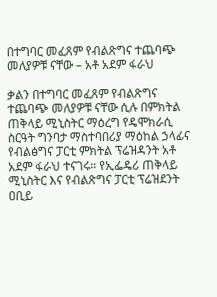በተግባር መፈጸም የብልጽግና ተጨባጭ መለያዎቹ ናቸው – አቶ አደም ፋራህ

ቃልን በተግባር መፈጸም የብልጽግና ተጨባጭ መለያዎቹ ናቸው ሲሉ በምክትል ጠቅላይ ሚኒስትር ማዕረግ የዴሞክራሲ ስርዓት ግንባታ ማስተባበሪያ ማዕከል ኃላፊና የብልፅግና ፓርቲ ምክትል ፕሬዝዳንት አቶ አደም ፋራህ ተናገሩ። የኢፌዴሪ ጠቅላይ ሚኒስትር እና የብልጽግና ፓርቲ ፕሬዝደንት ዐቢይ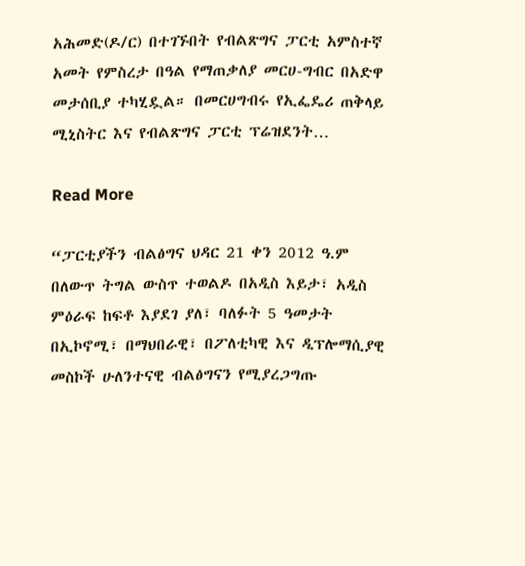አሕመድ(ዶ/ር) በተገኙበት የብልጽግና ፓርቲ አምስተኛ አመት የምስረታ በዓል የማጠቃለያ መርሀ-ግብር በአድዋ መታሰቢያ ተካሂዷል። በመርሀግብሩ የኢፌዴሪ ጠቅላይ ሚኒስትር እና የብልጽግና ፓርቲ ፕሬዝደንት…

Read More

“ፓርቲያችን ብልፅግና ህዳር 21 ቀን 2012 ዓ.ም በለውጥ ትግል ውስጥ ተወልዶ በአዲስ እይታ፣ አዲስ ምዕራፍ ከፍቶ እያደገ ያለ፣ ባለፉት 5 ዓመታት በኢኮኖሚ፣ በማህበራዊ፣ በፖለቲካዊ እና ዲፕሎማሲያዊ መስኮች ሁለንተናዊ ብልፅግናን የሚያረጋግጡ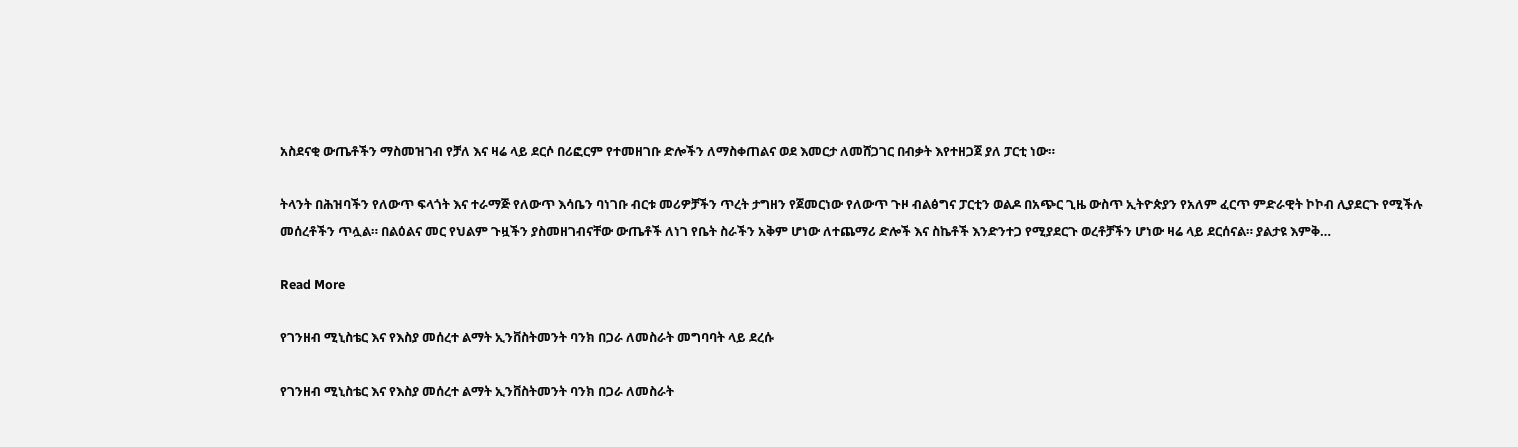አስደናቂ ውጤቶችን ማስመዝገብ የቻለ እና ዛሬ ላይ ደርሶ በሪፎርም የተመዘገቡ ድሎችን ለማስቀጠልና ወደ እመርታ ለመሸጋገር በብቃት እየተዘጋጀ ያለ ፓርቲ ነው።

ትላንት በሕዝባችን የለውጥ ፍላጎት እና ተራማጅ የለውጥ እሳቤን ባነገቡ ብርቱ መሪዎቻችን ጥረት ታግዘን የጀመርነው የለውጥ ጉዞ ብልፅግና ፓርቲን ወልዶ በአጭር ጊዜ ውስጥ ኢትዮጵያን የአለም ፈርጥ ምድራዊት ኮኮብ ሊያደርጉ የሚችሉ መሰረቶችን ጥሏል። በልዕልና መር የህልም ጉዟችን ያስመዘገብናቸው ውጤቶች ለነገ የቤት ስራችን አቅም ሆነው ለተጨማሪ ድሎች እና ስኬቶች እንድንተጋ የሚያደርጉ ወረቶቻችን ሆነው ዛሬ ላይ ደርሰናል። ያልታዩ እምቅ…

Read More

የገንዘብ ሚኒስቴር እና የእስያ መሰረተ ልማት ኢንቨስትመንት ባንክ በጋራ ለመስራት መግባባት ላይ ደረሱ

የገንዘብ ሚኒስቴር እና የእስያ መሰረተ ልማት ኢንቨስትመንት ባንክ በጋራ ለመስራት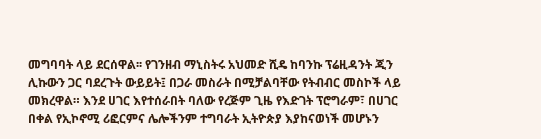መግባባት ላይ ደርሰዋል፡፡ የገንዘብ ማኒስትሩ አህመድ ሺዴ ከባንኩ ፕሬዚዳንት ጂን ሊኩውን ጋር ባደረጉት ውይይት፤ በጋራ መስራት በሚቻልባቸው የትብብር መስኮች ላይ መክረዋል። እንደ ሀገር እየተሰራበት ባለው የረጅም ጊዜ የእድገት ፕሮግራም፣ በሀገር በቀል የኢኮኖሚ ሪፎርምና ሌሎችንም ተግባራት ኢትዮጵያ እያከናወነች መሆኑን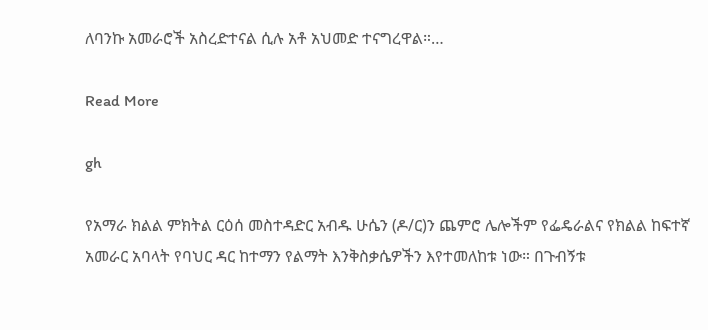ለባንኩ አመራሮች አስረድተናል ሲሉ አቶ አህመድ ተናግረዋል።…

Read More

gh

የአማራ ክልል ምክትል ርዕሰ መስተዳድር አብዱ ሁሴን (ዶ/ር)ን ጨምሮ ሌሎችም የፌዴራልና የክልል ከፍተኛ አመራር አባላት የባህር ዳር ከተማን የልማት እንቅስቃሴዎችን እየተመለከቱ ነው። በጉብኝቱ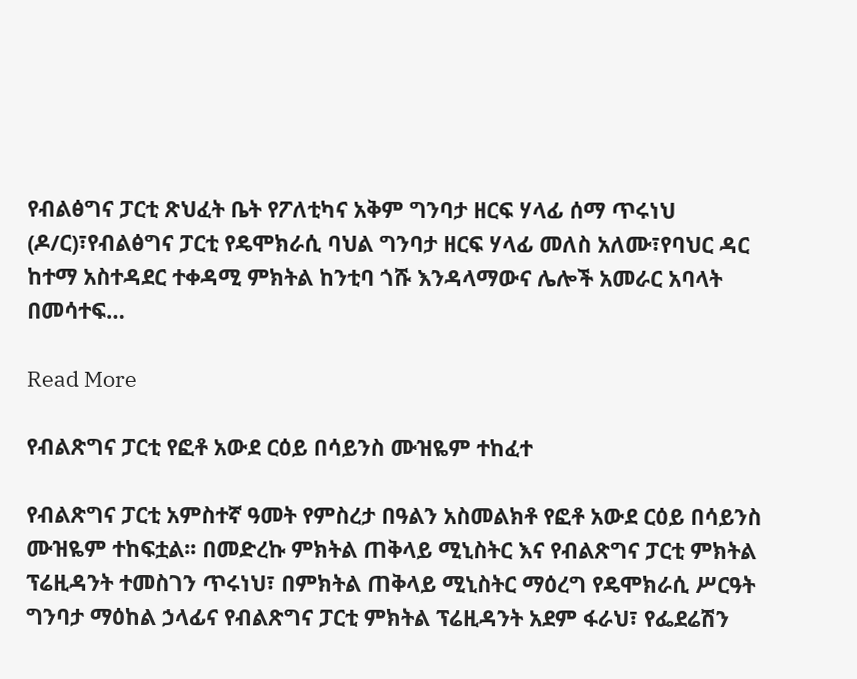የብልፅግና ፓርቲ ጽህፈት ቤት የፖለቲካና አቅም ግንባታ ዘርፍ ሃላፊ ሰማ ጥሩነህ (ዶ/ር)፣የብልፅግና ፓርቲ የዴሞክራሲ ባህል ግንባታ ዘርፍ ሃላፊ መለስ አለሙ፣የባህር ዳር ከተማ አስተዳደር ተቀዳሚ ምክትል ከንቲባ ጎሹ እንዳላማውና ሌሎች አመራር አባላት በመሳተፍ…

Read More

የብልጽግና ፓርቲ የፎቶ አውደ ርዕይ በሳይንስ ሙዝዬም ተከፈተ

የብልጽግና ፓርቲ አምስተኛ ዓመት የምስረታ በዓልን አስመልክቶ የፎቶ አውደ ርዕይ በሳይንስ ሙዝዬም ተከፍቷል፡፡ በመድረኩ ምክትል ጠቅላይ ሚኒስትር እና የብልጽግና ፓርቲ ምክትል ፕሬዚዳንት ተመስገን ጥሩነህ፣ በምክትል ጠቅላይ ሚኒስትር ማዕረግ የዴሞክራሲ ሥርዓት ግንባታ ማዕከል ኃላፊና የብልጽግና ፓርቲ ምክትል ፕሬዚዳንት አደም ፋራህ፣ የፌደሬሽን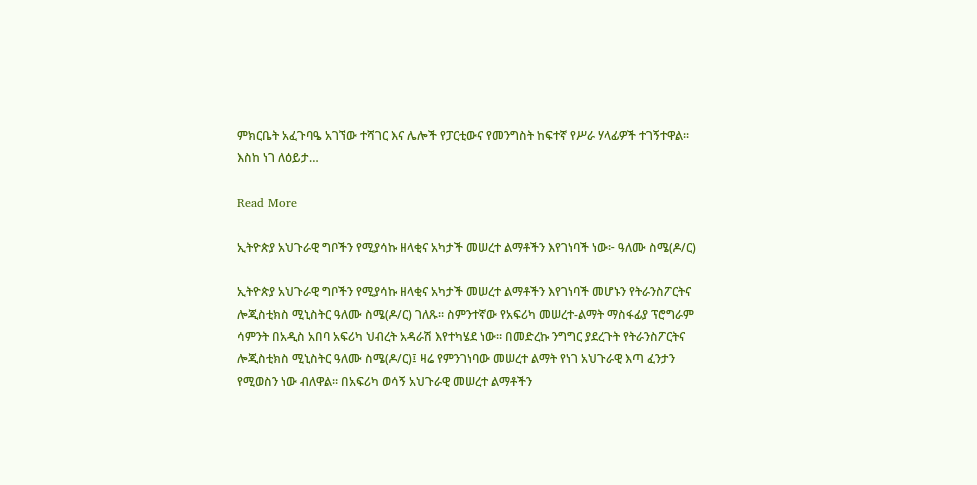ምክርቤት አፈጉባዔ አገኘው ተሻገር እና ሌሎች የፓርቲውና የመንግስት ከፍተኛ የሥራ ሃላፊዎች ተገኝተዋል፡፡ እስከ ነገ ለዕይታ…

Read More

ኢትዮጵያ አህጉራዊ ግቦችን የሚያሳኩ ዘላቂና አካታች መሠረተ ልማቶችን እየገነባች ነው፦ ዓለሙ ስሜ(ዶ/ር)

ኢትዮጵያ አህጉራዊ ግቦችን የሚያሳኩ ዘላቂና አካታች መሠረተ ልማቶችን እየገነባች መሆኑን የትራንስፖርትና ሎጂስቲክስ ሚኒስትር ዓለሙ ስሜ(ዶ/ር) ገለጹ። ስምንተኛው የአፍሪካ መሠረተ-ልማት ማስፋፊያ ፕሮግራም ሳምንት በአዲስ አበባ አፍሪካ ህብረት አዳራሽ እየተካሄደ ነው። በመድረኩ ንግግር ያደረጉት የትራንስፖርትና ሎጂስቲክስ ሚኒስትር ዓለሙ ስሜ(ዶ/ር)፤ ዛሬ የምንገነባው መሠረተ ልማት የነገ አህጉራዊ እጣ ፈንታን የሚወስን ነው ብለዋል። በአፍሪካ ወሳኝ አህጉራዊ መሠረተ ልማቶችን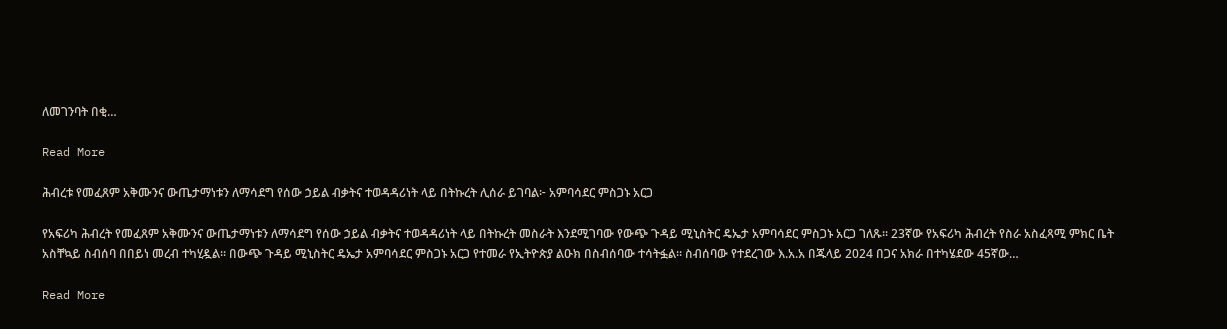ለመገንባት በቂ…

Read More

ሕብረቱ የመፈጸም አቅሙንና ውጤታማነቱን ለማሳደግ የሰው ኃይል ብቃትና ተወዳዳሪነት ላይ በትኩረት ሊሰራ ይገባል፦ አምባሳደር ምስጋኑ አርጋ

የአፍሪካ ሕብረት የመፈጸም አቅሙንና ውጤታማነቱን ለማሳደግ የሰው ኃይል ብቃትና ተወዳዳሪነት ላይ በትኩረት መስራት እንደሚገባው የውጭ ጉዳይ ሚኒስትር ዴኤታ አምባሳደር ምስጋኑ አርጋ ገለጹ። 23ኛው የአፍሪካ ሕብረት የስራ አስፈጻሚ ምክር ቤት አስቸኳይ ስብሰባ በበይነ መረብ ተካሂዷል። በውጭ ጉዳይ ሚኒስትር ዴኤታ አምባሳደር ምስጋኑ አርጋ የተመራ የኢትዮጵያ ልዑክ በስብሰባው ተሳትፏል። ስብሰባው የተደረገው እ.አ.አ በጁላይ 2024 በጋና አክራ በተካሄደው 45ኛው…

Read More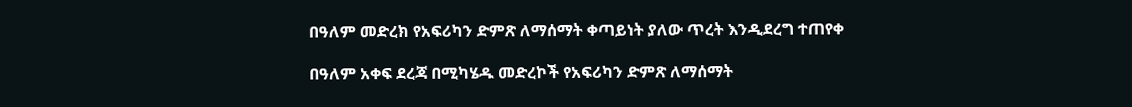በዓለም መድረክ የአፍሪካን ድምጽ ለማሰማት ቀጣይነት ያለው ጥረት እንዲደረግ ተጠየቀ

በዓለም አቀፍ ደረጃ በሚካሄዱ መድረኮች የአፍሪካን ድምጽ ለማሰማት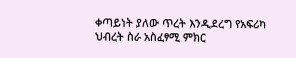ቀጣይነት ያለው ጥረት እንዲደረግ የአፍሪካ ህብረት ስራ አስፈፃሚ ምክር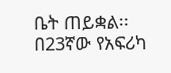ቤት ጠይቋል፡፡ በ23ኛው የአፍሪካ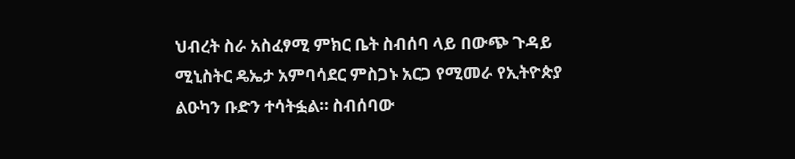ህብረት ስራ አስፈፃሚ ምክር ቤት ስብሰባ ላይ በውጭ ጉዳይ ሚኒስትር ዴኤታ አምባሳደር ምስጋኑ አርጋ የሚመራ የኢትዮጵያ ልዑካን ቡድን ተሳትፏል። ስብሰባው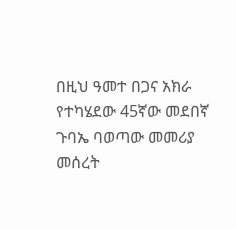በዚህ ዓመተ በጋና አክራ የተካሄደው 45ኛው መደበኛ ጉባኤ ባወጣው መመሪያ መሰረት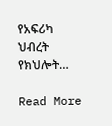የአፍሪካ ህብረት የክህሎት…

Read More